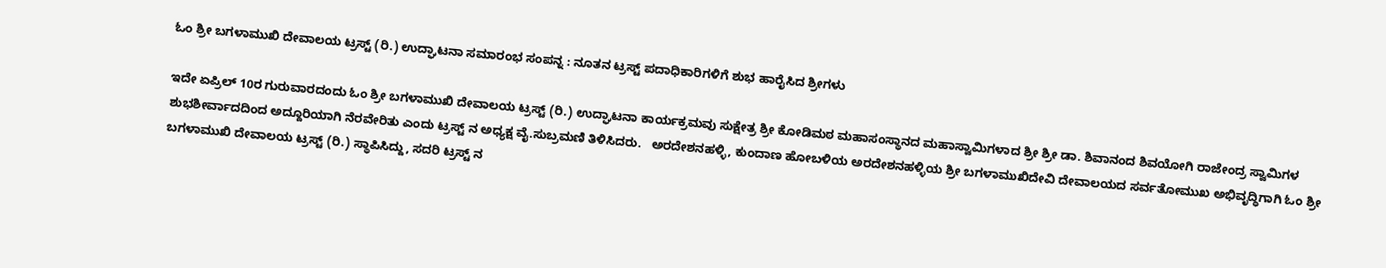ಓಂ ಶ್ರೀ ಬಗಳಾಮುಖಿ ದೇವಾಲಯ ಟ್ರಸ್ಟ್‌ (ರಿ.) ಉದ್ಘಾಟನಾ ಸಮಾರಂಭ ಸಂಪನ್ನ : ನೂತನ ಟ್ರಸ್ಟ್ ಪದಾಧಿಕಾರಿಗಳಿಗೆ ಶುಭ ಹಾರೈಸಿದ ಶ್ರೀಗಳು

ಇದೇ ಏಪ್ರಿಲ್ 10ರ ಗುರುವಾರದಂದು ಓಂ ಶ್ರೀ ಬಗಳಾಮುಖಿ ದೇವಾಲಯ ಟ್ರಸ್ಟ್‌ (ರಿ.) ಉದ್ಘಾಟನಾ ಕಾರ್ಯಕ್ರಮವು ಸುಕ್ಷೇತ್ರ ಶ್ರೀ ಕೋಡಿಮಠ ಮಹಾಸಂಸ್ಥಾನದ ಮಹಾಸ್ವಾಮಿಗಳಾದ ಶ್ರೀ ಶ್ರೀ ಡಾ. ಶಿವಾನಂದ ಶಿವಯೋಗಿ ರಾಜೇಂದ್ರ ಸ್ವಾಮಿಗಳ ಶುಭಶೀರ್ವಾದದಿಂದ ಅದ್ದೂರಿಯಾಗಿ ನೆರವೇರಿತು ಎಂದು ಟ್ರಸ್ಟ್ ನ ಅಧ್ಯಕ್ಷ ವೈ.ಸುಬ್ರಮಣಿ ತಿಳಿಸಿದರು.   ಅರದೇಶನಹಳ್ಳಿ, ಕುಂದಾಣ ಹೋಬಳಿಯ ಅರದೇಶನಹಳ್ಳಿಯ ಶ್ರೀ ಬಗಳಾಮುಖಿದೇವಿ ದೇವಾಲಯದ ಸರ್ವತೋಮುಖ ಅಭಿವೃದ್ಧಿಗಾಗಿ ಓಂ ಶ್ರೀ ಬಗಳಾಮುಖಿ ದೇವಾಲಯ ಟ್ರಸ್ಟ್‌ (ರಿ.) ಸ್ಥಾಪಿಸಿದ್ದು, ಸದರಿ ಟ್ರಸ್ಟ್ ನ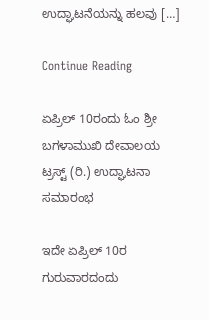ಉದ್ಘಾಟನೆಯನ್ನು ಹಲವು […]

Continue Reading

ಏಪ್ರಿಲ್ 10ರಂದು ಓಂ ಶ್ರೀ ಬಗಳಾಮುಖಿ ದೇವಾಲಯ ಟ್ರಸ್ಟ್‌ (ರಿ.) ಉದ್ಘಾಟನಾ ಸಮಾರಂಭ

ಇದೇ ಏಪ್ರಿಲ್ 10ರ ಗುರುವಾರದಂದು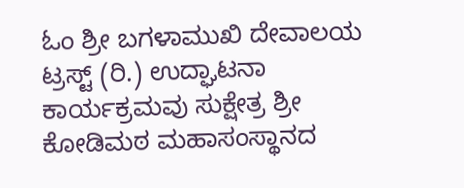ಓಂ ಶ್ರೀ ಬಗಳಾಮುಖಿ ದೇವಾಲಯ ಟ್ರಸ್ಟ್‌ (ರಿ.) ಉದ್ಘಾಟನಾ ಕಾರ್ಯಕ್ರಮವು ಸುಕ್ಷೇತ್ರ ಶ್ರೀ ಕೋಡಿಮಠ ಮಹಾಸಂಸ್ಥಾನದ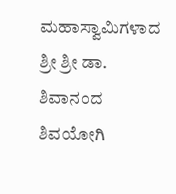ಮಹಾಸ್ವಾಮಿಗಳಾದ ಶ್ರೀ ಶ್ರೀ ಡಾ. ಶಿವಾನಂದ ಶಿವಯೋಗಿ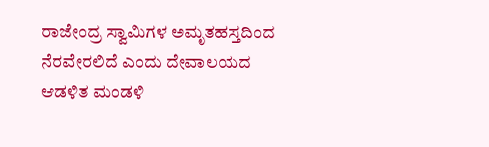ರಾಜೇಂದ್ರ ಸ್ವಾಮಿಗಳ ಅಮೃತಹಸ್ತದಿಂದ ನೆರವೇರಲಿದೆ ಎಂದು ದೇವಾಲಯದ ಆಡಳಿತ ಮಂಡಳಿ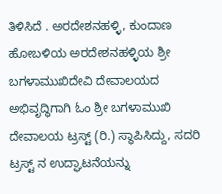ತಿಳಿಸಿದೆ . ಅರದೇಶನಹಳ್ಳಿ, ಕುಂದಾಣ ಹೋಬಳಿಯ ಅರದೇಶನಹಳ್ಳಿಯ ಶ್ರೀ ಬಗಳಾಮುಖಿದೇವಿ ದೇವಾಲಯದ ಅಭಿವೃದ್ಧಿಗಾಗಿ ಓಂ ಶ್ರೀ ಬಗಳಾಮುಖಿ ದೇವಾಲಯ ಟ್ರಸ್ಟ್‌ (ರಿ.) ಸ್ಥಾಪಿಸಿದ್ದು, ಸದರಿ ಟ್ರಸ್ಟ್ ನ ಉದ್ಘಾಟನೆಯನ್ನು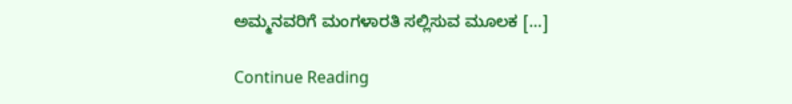ಅಮ್ಮನವರಿಗೆ ಮಂಗಳಾರತಿ ಸಲ್ಲಿಸುವ ಮೂಲಕ […]

Continue Reading